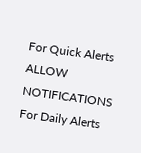For Quick Alerts
ALLOW NOTIFICATIONS
For Daily Alerts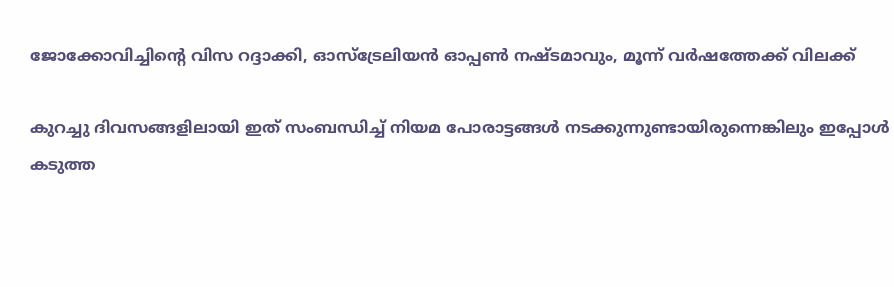ജോക്കോവിച്ചിന്റെ വിസ റദ്ദാക്കി, ഓസ്‌ട്രേലിയന്‍ ഓപ്പണ്‍ നഷ്ടമാവും, മൂന്ന് വര്‍ഷത്തേക്ക് വിലക്ക്

കുറച്ചു ദിവസങ്ങളിലായി ഇത് സംബന്ധിച്ച് നിയമ പോരാട്ടങ്ങള്‍ നടക്കുന്നുണ്ടായിരുന്നെങ്കിലും ഇപ്പോള്‍ കടുത്ത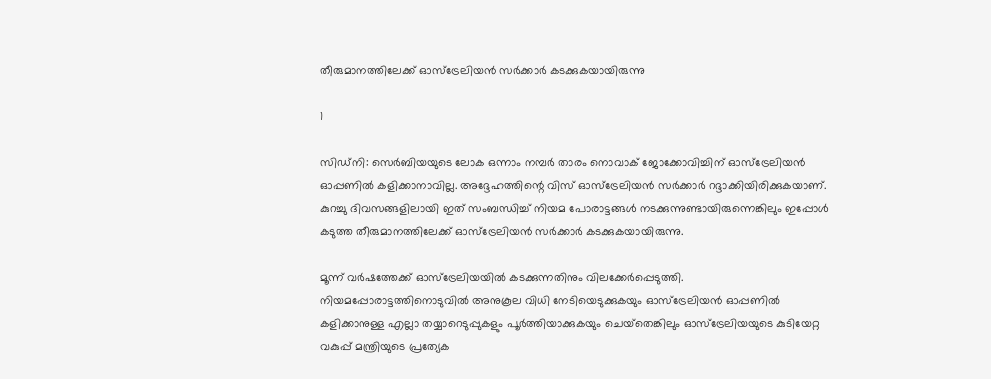തീരുമാനത്തിലേക്ക് ഓസ്‌ട്രേലിയന്‍ സര്‍ക്കാര്‍ കടക്കുകയായിരുന്നു

1

സിഡ്‌നി: സെര്‍ബിയയുടെ ലോക ഒന്നാം നമ്പര്‍ താരം നൊവാക് ജോക്കോവിച്ചിന് ഓസ്‌ട്രേലിയന്‍ ഓപ്പണില്‍ കളിക്കാനാവില്ല. അദ്ദേഹത്തിന്റെ വിസ് ഓസ്‌ട്രേലിയന്‍ സര്‍ക്കാര്‍ റദ്ദാക്കിയിരിക്കുകയാണ്. കുറച്ചു ദിവസങ്ങളിലായി ഇത് സംബന്ധിച്ച് നിയമ പോരാട്ടങ്ങള്‍ നടക്കുന്നുണ്ടായിരുന്നെങ്കിലും ഇപ്പോള്‍ കടുത്ത തീരുമാനത്തിലേക്ക് ഓസ്‌ട്രേലിയന്‍ സര്‍ക്കാര്‍ കടക്കുകയായിരുന്നു.

മൂന്ന് വര്‍ഷത്തേക്ക് ഓസ്‌ട്രേലിയയില്‍ കടക്കുന്നതിനും വിലക്കേര്‍പ്പെടുത്തി. നിയമപ്പോരാട്ടത്തിനൊടുവില്‍ അനുകൂല വിധി നേടിയെടുക്കുകയും ഓസ്‌ട്രേലിയന്‍ ഓപ്പണില്‍ കളിക്കാനുള്ള എല്ലാ തയ്യാറെടുപ്പുകളും പൂര്‍ത്തിയാക്കുകയും ചെയ്‌തെങ്കിലും ഓസ്‌ട്രേലിയയുടെ കുടിയേറ്റ വകുപ്പ് മന്ത്രിയുടെ പ്രത്യേക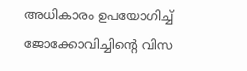അധികാരം ഉപയോഗിച്ച് ജോക്കോവിച്ചിന്റെ വിസ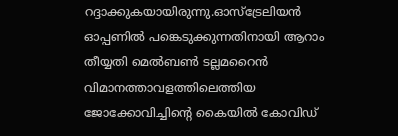റദ്ദാക്കുകയായിരുന്നു.ഓസ്‌ട്രേലിയന്‍ ഓപ്പണില്‍ പങ്കെടുക്കുന്നതിനായി ആറാം തീയ്യതി മെല്‍ബണ്‍ ടല്ലമറൈന്‍ വിമാനത്താവളത്തിലെത്തിയ ജോക്കോവിച്ചിന്റെ കൈയില്‍ കോവിഡ്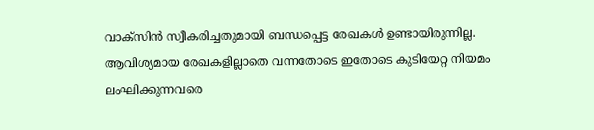വാക്സിന്‍ സ്വീകരിച്ചതുമായി ബന്ധപ്പെട്ട രേഖകള്‍ ഉണ്ടായിരുന്നില്ല. ആവിശ്യമായ രേഖകളില്ലാതെ വന്നതോടെ ഇതോടെ കുടിയേറ്റ നിയമം ലംഘിക്കുന്നവരെ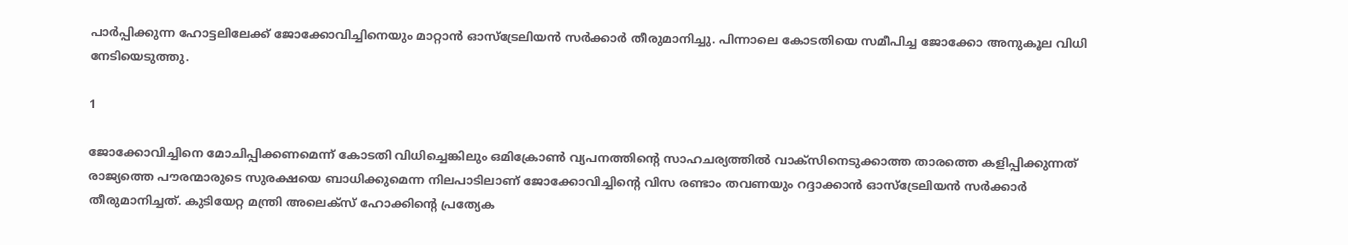പാര്‍പ്പിക്കുന്ന ഹോട്ടലിലേക്ക് ജോക്കോവിച്ചിനെയും മാറ്റാന്‍ ഓസ്‌ട്രേലിയന്‍ സര്‍ക്കാര്‍ തീരുമാനിച്ചു. പിന്നാലെ കോടതിയെ സമീപിച്ച ജോക്കോ അനുകൂല വിധി നേടിയെടുത്തു.

1

ജോക്കോവിച്ചിനെ മോചിപ്പിക്കണമെന്ന് കോടതി വിധിച്ചെങ്കിലും ഒമിക്രോണ്‍ വ്യപനത്തിന്റെ സാഹചര്യത്തില്‍ വാക്‌സിനെടുക്കാത്ത താരത്തെ കളിപ്പിക്കുന്നത് രാജ്യത്തെ പൗരന്മാരുടെ സുരക്ഷയെ ബാധിക്കുമെന്ന നിലപാടിലാണ് ജോക്കോവിച്ചിന്റെ വിസ രണ്ടാം തവണയും റദ്ദാക്കാന്‍ ഓസ്‌ട്രേലിയന്‍ സര്‍ക്കാര്‍ തീരുമാനിച്ചത്. കുടിയേറ്റ മന്ത്രി അലെക്‌സ് ഹോക്കിന്റെ പ്രത്യേക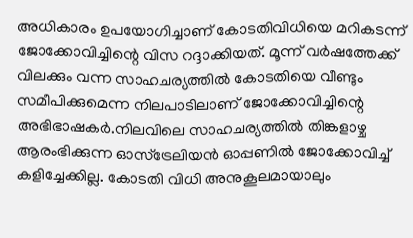അധികാരം ഉപയോഗിച്ചാണ് കോടതിവിധിയെ മറികടന്ന് ജോക്കോവിച്ചിന്റെ വിസ റദ്ദാക്കിയത്. മൂന്ന് വര്‍ഷത്തേക്ക് വിലക്കും വന്ന സാഹചര്യത്തില്‍ കോടതിയെ വീണ്ടും സമീപിക്കുമെന്ന നിലപാടിലാണ് ജോക്കോവിച്ചിന്റെ അഭിഭാഷകര്‍.നിലവിലെ സാഹചര്യത്തില്‍ തിങ്കളാഴ്ച ആരംഭിക്കുന്ന ഓസ്‌ട്രേലിയന്‍ ഓപ്പണില്‍ ജോക്കോവിച്ച് കളിച്ചേക്കില്ല. കോടതി വിധി അനുകൂലമായാലും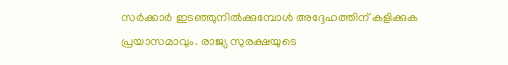സര്‍ക്കാര്‍ ഇടഞ്ഞുനില്‍ക്കുമ്പോള്‍ അദ്ദേഹത്തിന് കളിക്കുക പ്രയാസമാവും. രാജ്യ സുരക്ഷയുടെ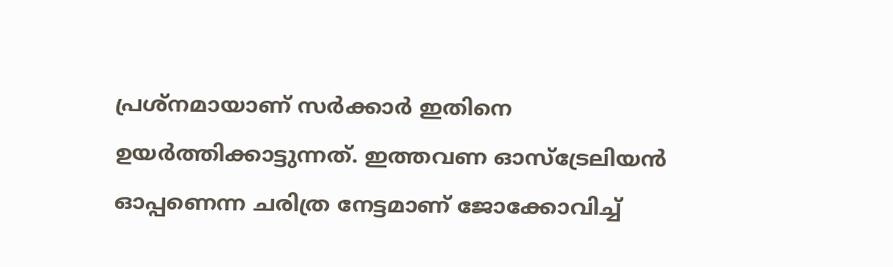പ്രശ്‌നമായാണ് സര്‍ക്കാര്‍ ഇതിനെ ഉയര്‍ത്തിക്കാട്ടുന്നത്. ഇത്തവണ ഓസ്ട്രേലിയന്‍ ഓപ്പണെന്ന ചരിത്ര നേട്ടമാണ് ജോക്കോവിച്ച്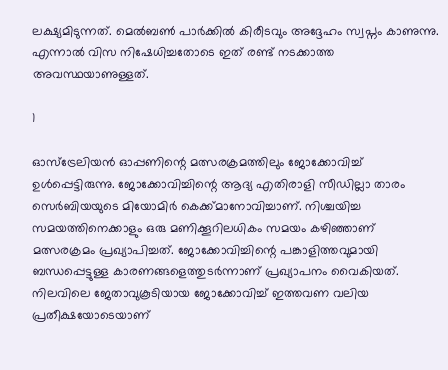ലക്ഷ്യമിടുന്നത്. മെല്‍ബണ്‍ പാര്‍ക്കില്‍ കിരീടവും അദ്ദേഹം സ്വപ്നം കാണുന്നു. എന്നാല്‍ വിസ നിഷേധിച്ചതോടെ ഇത് രണ്ട് നടക്കാത്ത അവസ്ഥയാണുള്ളത്.

1

ഓസ്‌ട്രേലിയന്‍ ഓപ്പണിന്റെ മത്സരക്രമത്തിലും ജോക്കോവിച്ച് ഉള്‍പ്പെട്ടിരുന്നു. ജോക്കോവിച്ചിന്റെ ആദ്യ എതിരാളി സീഡില്ലാ താരം സെര്‍ബിയയുടെ മിയോമിര്‍ കെക്ക്മാനോവിച്ചാണ്. നിശ്ചയിച്ച സമയത്തിനെക്കാളും ഒരു മണിക്കൂറിലധികം സമയം കഴിഞ്ഞാണ് മത്സരക്രമം പ്രഖ്യാപിച്ചത്. ജോക്കോവിച്ചിന്റെ പങ്കാളിത്തവുമായി ബന്ധപ്പെട്ടുള്ള കാരണങ്ങളെത്തുടര്‍ന്നാണ് പ്രഖ്യാപനം വൈകിയത്. നിലവിലെ ജേതാവുകൂടിയായ ജോക്കോവിച്ച് ഇത്തവണ വലിയ പ്രതീക്ഷയോടെയാണ്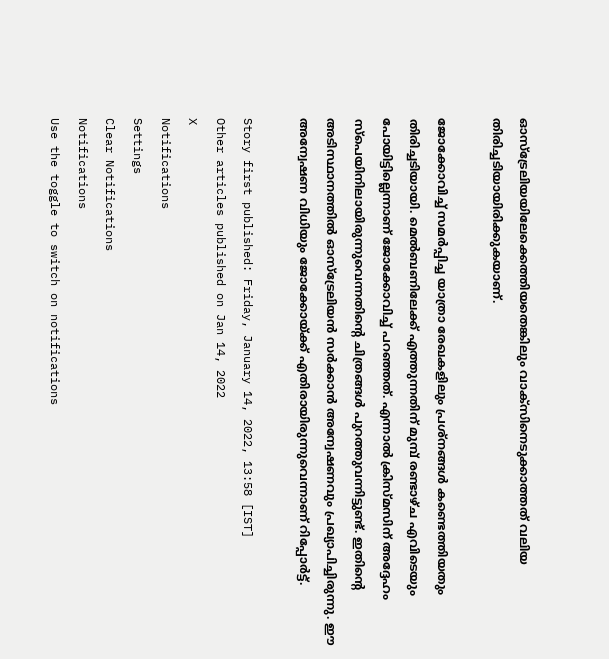ഓസ്‌ട്രേലിയയിലേക്കെത്തിയതെങ്കിലും വാക്‌സിനെടുക്കാത്തത് വലിയ തിരിച്ചടിയായിരിക്കുകയാണ്.

ജോക്കോവിച്ച് സമര്‍പ്പിച്ച യാത്രാ രേഖകളിലും പ്രശ്‌നങ്ങള്‍ കണ്ടെത്തിയതും തിരിച്ചടിയായി. മെല്‍ബണിലേക്ക് എത്തുന്നതിന് മുമ്പ് രണ്ടാഴ്ച എവിടെയും പോയിട്ടില്ലെന്നാണ് ജോക്കോവിച്ച് പറഞ്ഞത്. എന്നാല്‍ ക്രിസ്മസിന് അദ്ദേഹം സ്പെയിനിലായിരുന്നുവെന്നതിന്റെ ചിത്രങ്ങള്‍ പുറത്തുവന്നിട്ടുണ്ട്. ഇതിന്റെ അടിസ്ഥാനത്തില്‍ ഓസ്‌ട്രേലിയന്‍ സര്‍ക്കാന്‍ അന്വേഷണവും പ്രഖ്യാപിച്ചിരുന്നു. ഈ അന്വേഷണ വിധിയും ജോക്കോയ്ക്ക് എതിരായിരുന്നുവെന്നാണ് റിപ്പോര്‍ട്ട്.

Story first published: Friday, January 14, 2022, 13:58 [IST]
Other articles published on Jan 14, 2022
X
Notifications
Settings
Clear Notifications
Notifications
Use the toggle to switch on notifications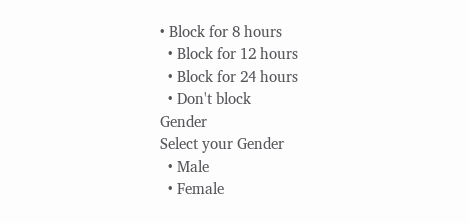• Block for 8 hours
  • Block for 12 hours
  • Block for 24 hours
  • Don't block
Gender
Select your Gender
  • Male
  • Female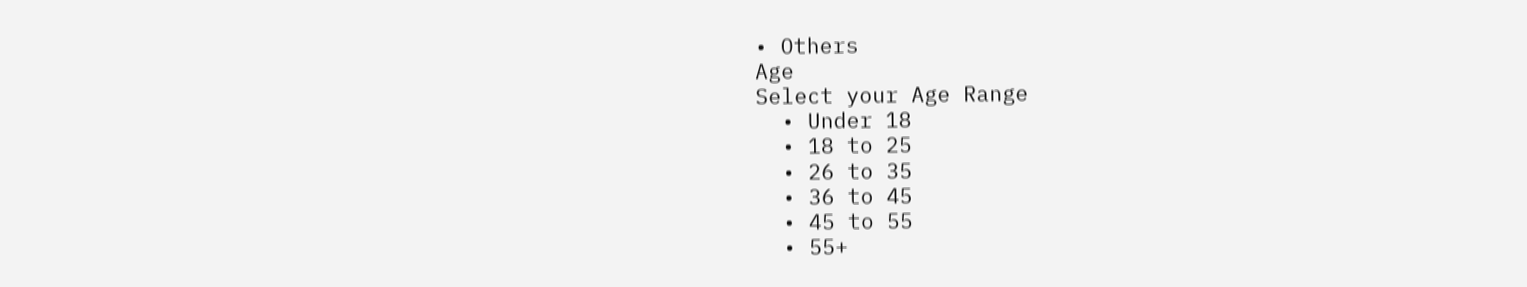• Others
Age
Select your Age Range
  • Under 18
  • 18 to 25
  • 26 to 35
  • 36 to 45
  • 45 to 55
  • 55+